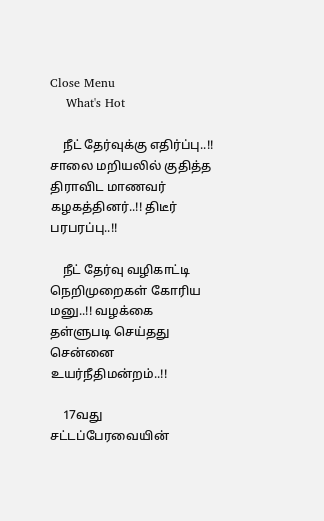Close Menu
    What's Hot

    நீட் தேர்வுக்கு எதிர்ப்பு..!! சாலை மறியலில் குதித்த திராவிட மாணவர் கழகத்தினர்..!! திடீர் பரபரப்பு..!!

    நீட் தேர்வு வழிகாட்டி நெறிமுறைகள் கோரிய மனு..!! வழக்கை தள்ளுபடி செய்தது சென்னை உயர்நீதிமன்றம்..!!

    17வது சட்டப்பேரவையின்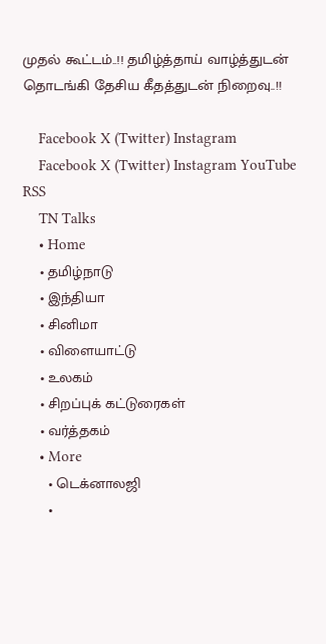முதல் கூட்டம்..!! தமிழ்த்தாய் வாழ்த்துடன் தொடங்கி தேசிய கீதத்துடன் நிறைவு..!!

    Facebook X (Twitter) Instagram
    Facebook X (Twitter) Instagram YouTube RSS
    TN Talks
    • Home
    • தமிழ்நாடு
    • இந்தியா
    • சினிமா
    • விளையாட்டு
    • உலகம்
    • சிறப்புக் கட்டுரைகள்
    • வர்த்தகம்
    • More
      • டெக்னாலஜி
      •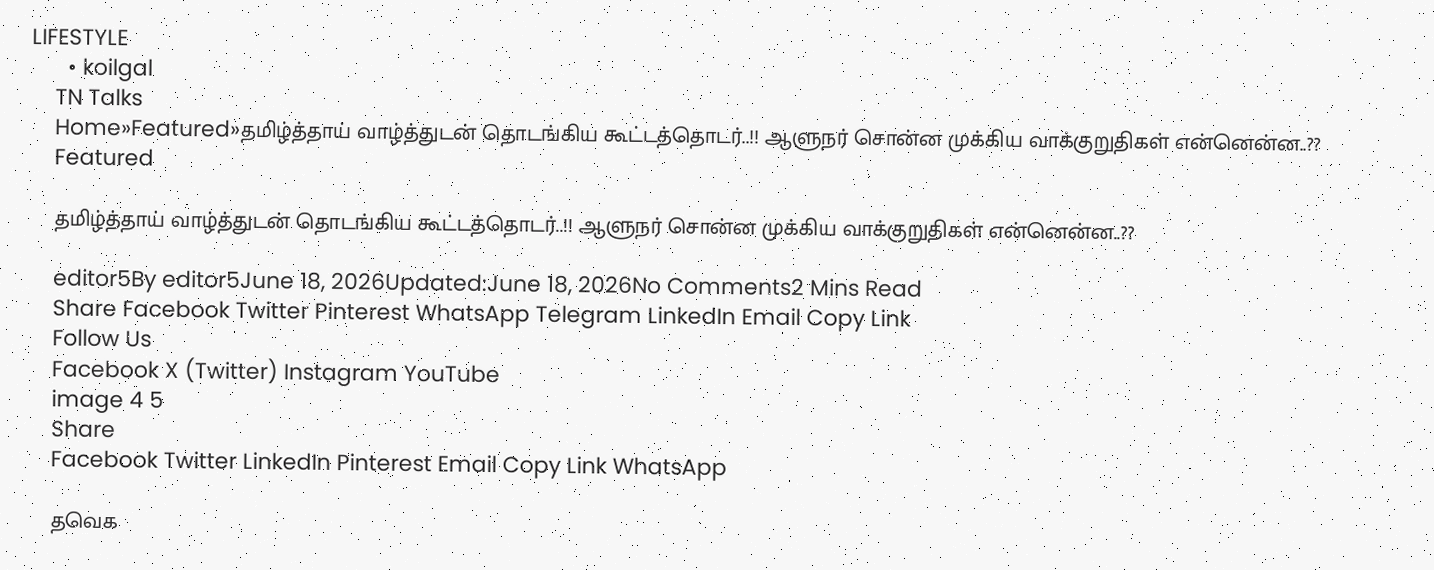LIFESTYLE
      • koilgal
    TN Talks
    Home»Featured»தமிழ்த்தாய் வாழ்த்துடன் தொடங்கிய கூட்டத்தொடர்..!! ஆளுநர் சொன்ன முக்கிய வாக்குறுதிகள் என்னென்ன..??
    Featured

    தமிழ்த்தாய் வாழ்த்துடன் தொடங்கிய கூட்டத்தொடர்..!! ஆளுநர் சொன்ன முக்கிய வாக்குறுதிகள் என்னென்ன..??

    editor5By editor5June 18, 2026Updated:June 18, 2026No Comments2 Mins Read
    Share Facebook Twitter Pinterest WhatsApp Telegram LinkedIn Email Copy Link
    Follow Us
    Facebook X (Twitter) Instagram YouTube
    image 4 5
    Share
    Facebook Twitter LinkedIn Pinterest Email Copy Link WhatsApp

    தவெக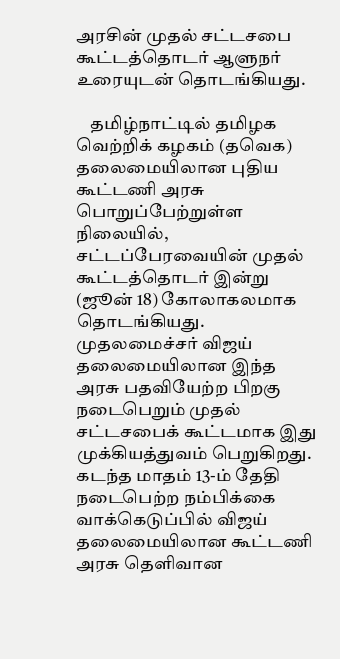அரசின் முதல் சட்டசபை கூட்டத்தொடர் ஆளுநர் உரையுடன் தொடங்கியது.

    தமிழ்நாட்டில் தமிழக வெற்றிக் கழகம் (தவெக) தலைமையிலான புதிய கூட்டணி அரசு பொறுப்பேற்றுள்ள நிலையில், சட்டப்பேரவையின் முதல் கூட்டத்தொடர் இன்று (ஜூன் 18) கோலாகலமாக தொடங்கியது. முதலமைச்சர் விஜய் தலைமையிலான இந்த அரசு பதவியேற்ற பிறகு நடைபெறும் முதல் சட்டசபைக் கூட்டமாக இது முக்கியத்துவம் பெறுகிறது. கடந்த மாதம் 13-ம் தேதி நடைபெற்ற நம்பிக்கை வாக்கெடுப்பில் விஜய் தலைமையிலான கூட்டணி அரசு தெளிவான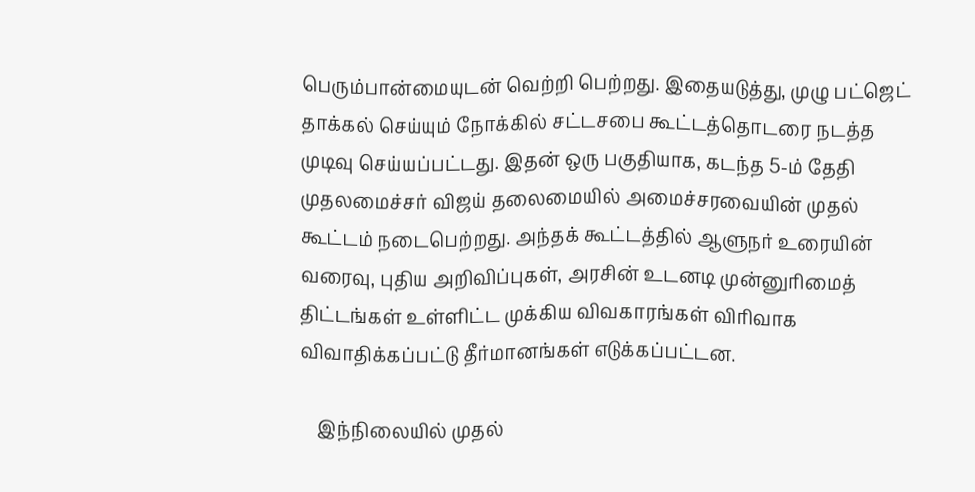பெரும்பான்மையுடன் வெற்றி பெற்றது. இதையடுத்து, முழு பட்ஜெட் தாக்கல் செய்யும் நோக்கில் சட்டசபை கூட்டத்தொடரை நடத்த முடிவு செய்யப்பட்டது. இதன் ஒரு பகுதியாக, கடந்த 5-ம் தேதி முதலமைச்சர் விஜய் தலைமையில் அமைச்சரவையின் முதல் கூட்டம் நடைபெற்றது. அந்தக் கூட்டத்தில் ஆளுநர் உரையின் வரைவு, புதிய அறிவிப்புகள், அரசின் உடனடி முன்னுரிமைத் திட்டங்கள் உள்ளிட்ட முக்கிய விவகாரங்கள் விரிவாக விவாதிக்கப்பட்டு தீர்மானங்கள் எடுக்கப்பட்டன.

    இந்நிலையில் முதல்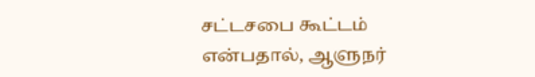சட்டசபை கூட்டம் என்பதால், ஆளுநர்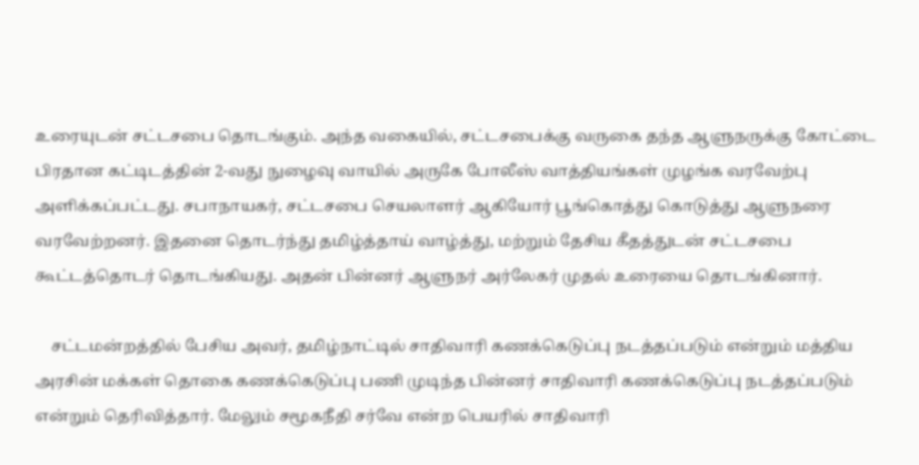உரையுடன் சட்டசபை தொடங்கும். அந்த வகையில், சட்டசபைக்கு வருகை தந்த ஆளுநருக்கு கோட்டை பிரதான கட்டிடத்தின் 2-வது நுழைவு வாயில் அருகே போலீஸ் வாத்தியங்கள் முழங்க வரவேற்பு அளிக்கப்பட்டது. சபாநாயகர், சட்டசபை செயலாளர் ஆகியோர் பூங்கொத்து கொடுத்து ஆளுநரை வரவேற்றனர். இதனை தொடர்ந்து தமிழ்த்தாய் வாழ்த்து, மற்றும் தேசிய கீதத்துடன் சட்டசபை கூட்டத்தொடர் தொடங்கியது. அதன் பின்னர் ஆளுநர் அர்லேகர் முதல் உரையை தொடங்கினார்.

    சட்டமன்றத்தில் பேசிய அவர், தமிழ்நாட்டில் சாதிவாரி கணக்கெடுப்பு நடத்தப்படும் என்றும் மத்திய அரசின் மக்கள் தொகை கணக்கெடுப்பு பணி முடிந்த பின்னர் சாதிவாரி கணக்கெடுப்பு நடத்தப்படும் என்றும் தெரிவித்தார். மேலும் சமூகநீதி சர்வே என்ற பெயரில் சாதிவாரி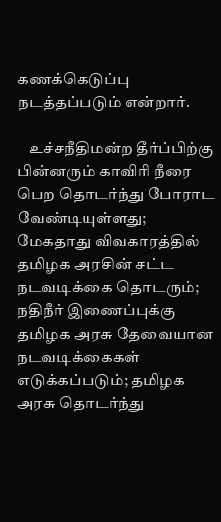கணக்கெடுப்பு நடத்தப்படும் என்றார்.

    உச்சநீதிமன்ற தீர்ப்பிற்கு பின்னரும் காவிரி நீரை பெற தொடர்ந்து போராட வேண்டியுள்ளது; மேகதாது விவகாரத்தில் தமிழக அரசின் சட்ட நடவடிக்கை தொடரும்; நதிநீர் இணைப்புக்கு தமிழக அரசு தேவையான நடவடிக்கைகள் எடுக்கப்படும்; தமிழக அரசு தொடர்ந்து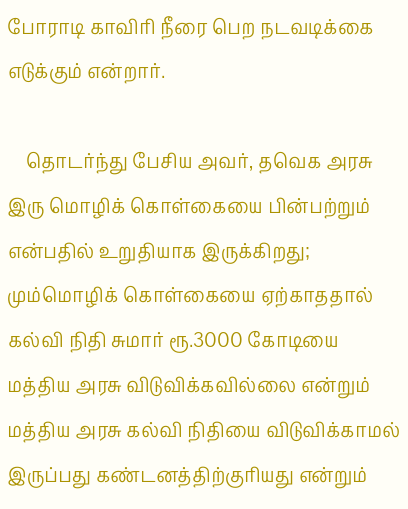போராடி காவிரி நீரை பெற நடவடிக்கை எடுக்கும் என்றார்.

    தொடர்ந்து பேசிய அவர், தவெக அரசு இரு மொழிக் கொள்கையை பின்பற்றும் என்பதில் உறுதியாக இருக்கிறது; மும்மொழிக் கொள்கையை ஏற்காததால் கல்வி நிதி சுமார் ரூ.3000 கோடியை மத்திய அரசு விடுவிக்கவில்லை என்றும் மத்திய அரசு கல்வி நிதியை விடுவிக்காமல் இருப்பது கண்டனத்திற்குரியது என்றும்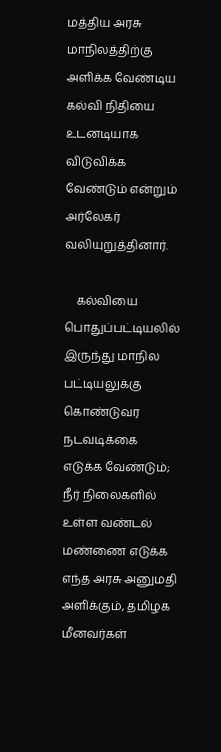மத்திய அரசு மாநிலத்திற்கு அளிக்க வேண்டிய கல்வி நிதியை உடனடியாக விடுவிக்க வேண்டும் என்றும் அர்லேகர் வலியுறுத்தினார்.

    கல்வியை பொதுப்பட்டியலில் இருந்து மாநில பட்டியலுக்கு கொண்டுவர நடவடிக்கை எடுக்க வேண்டும்; நீர் நிலைகளில் உள்ள வண்டல் மண்ணை எடுக்க எந்த அரசு அனுமதி அளிக்கும், தமிழக மீனவர்கள்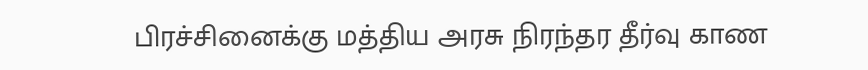பிரச்சினைக்கு மத்திய அரசு நிரந்தர தீர்வு காண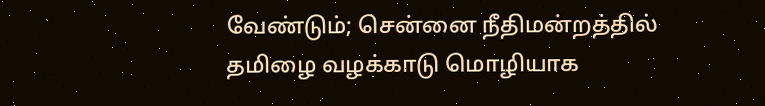வேண்டும்; சென்னை நீதிமன்றத்தில் தமிழை வழக்காடு மொழியாக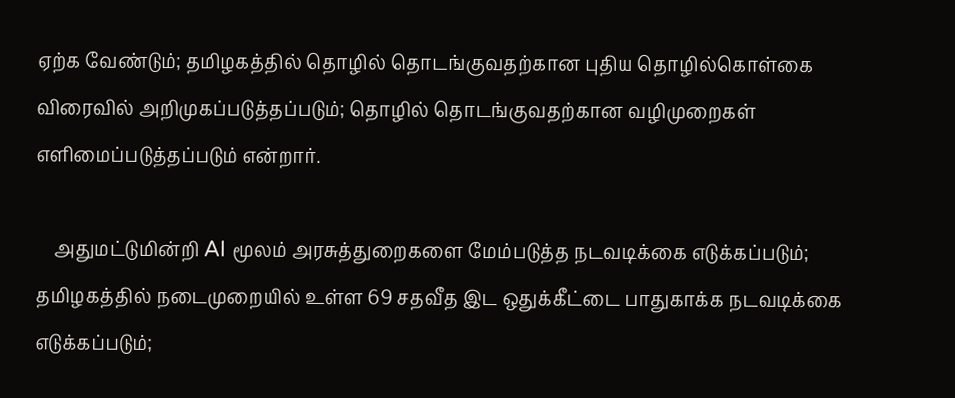ஏற்க வேண்டும்; தமிழகத்தில் தொழில் தொடங்குவதற்கான புதிய தொழில்கொள்கை விரைவில் அறிமுகப்படுத்தப்படும்; தொழில் தொடங்குவதற்கான வழிமுறைகள் எளிமைப்படுத்தப்படும் என்றார்.

    அதுமட்டுமின்றி AI மூலம் அரசுத்துறைகளை மேம்படுத்த நடவடிக்கை எடுக்கப்படும்; தமிழகத்தில் நடைமுறையில் உள்ள 69 சதவீத இட ஒதுக்கீட்டை பாதுகாக்க நடவடிக்கை எடுக்கப்படும்;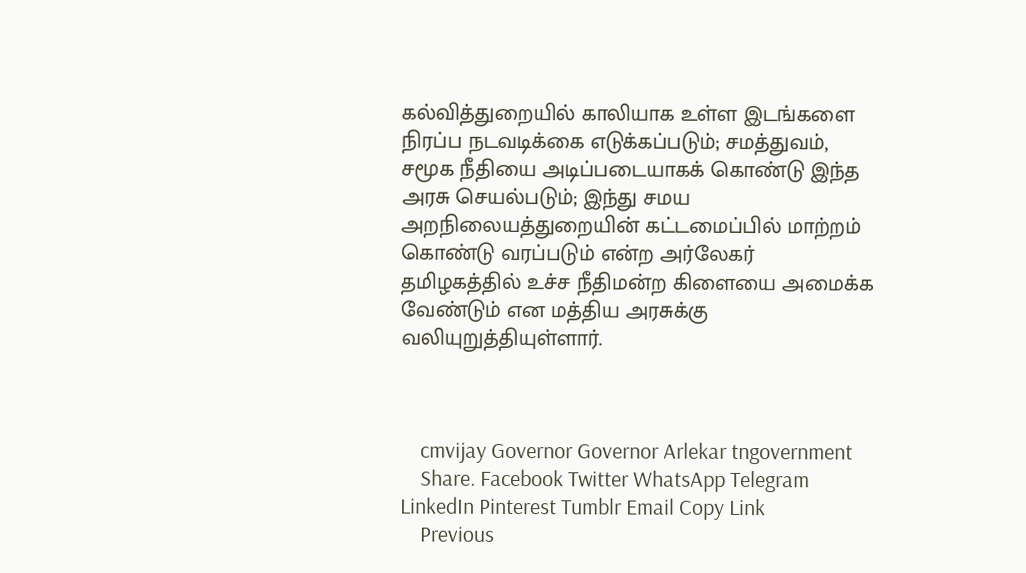கல்வித்துறையில் காலியாக உள்ள இடங்களை நிரப்ப நடவடிக்கை எடுக்கப்படும்; சமத்துவம், சமூக நீதியை அடிப்படையாகக் கொண்டு இந்த அரசு செயல்படும்; இந்து சமய அறநிலையத்துறையின் கட்டமைப்பில் மாற்றம் கொண்டு வரப்படும் என்ற அர்லேகர் தமிழகத்தில் உச்ச நீதிமன்ற கிளையை அமைக்க வேண்டும் என மத்திய அரசுக்கு வலியுறுத்தியுள்ளார்.



    cmvijay Governor Governor Arlekar tngovernment
    Share. Facebook Twitter WhatsApp Telegram LinkedIn Pinterest Tumblr Email Copy Link
    Previous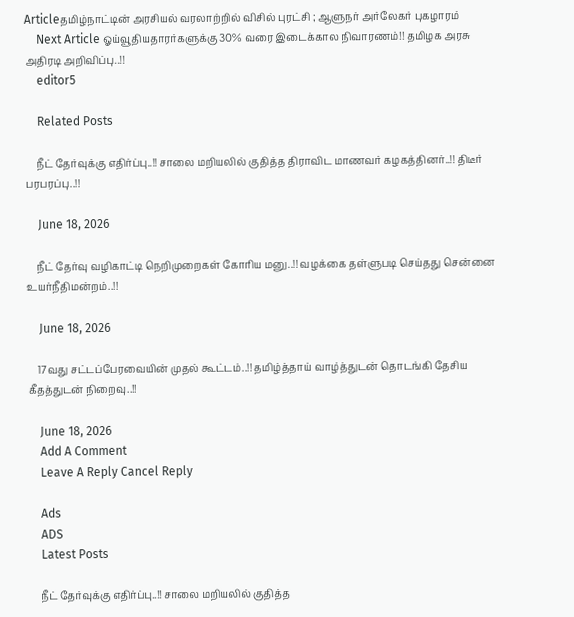Articleதமிழ்நாட்டின் அரசியல் வரலாற்றில் விசில் புரட்சி ; ஆளுநர் அர்லேகர் புகழாரம்
    Next Article ஓய்வூதியதாரர்களுக்கு 30% வரை இடைக்கால நிவாரணம்!! தமிழக அரசு அதிரடி அறிவிப்பு..!!
    editor5

    Related Posts

    நீட் தேர்வுக்கு எதிர்ப்பு..!! சாலை மறியலில் குதித்த திராவிட மாணவர் கழகத்தினர்..!! திடீர் பரபரப்பு..!!

    June 18, 2026

    நீட் தேர்வு வழிகாட்டி நெறிமுறைகள் கோரிய மனு..!! வழக்கை தள்ளுபடி செய்தது சென்னை உயர்நீதிமன்றம்..!!

    June 18, 2026

    17வது சட்டப்பேரவையின் முதல் கூட்டம்..!! தமிழ்த்தாய் வாழ்த்துடன் தொடங்கி தேசிய கீதத்துடன் நிறைவு..!!

    June 18, 2026
    Add A Comment
    Leave A Reply Cancel Reply

    Ads
    ADS
    Latest Posts

    நீட் தேர்வுக்கு எதிர்ப்பு..!! சாலை மறியலில் குதித்த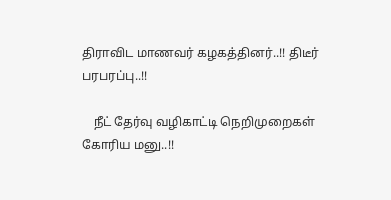திராவிட மாணவர் கழகத்தினர்..!! திடீர் பரபரப்பு..!!

    நீட் தேர்வு வழிகாட்டி நெறிமுறைகள் கோரிய மனு..!!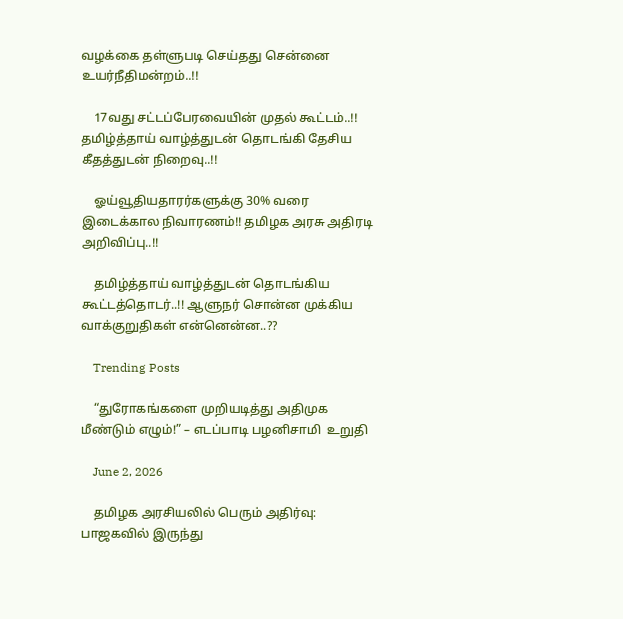வழக்கை தள்ளுபடி செய்தது சென்னை உயர்நீதிமன்றம்..!!

    17வது சட்டப்பேரவையின் முதல் கூட்டம்..!! தமிழ்த்தாய் வாழ்த்துடன் தொடங்கி தேசிய கீதத்துடன் நிறைவு..!!

    ஓய்வூதியதாரர்களுக்கு 30% வரை இடைக்கால நிவாரணம்!! தமிழக அரசு அதிரடி அறிவிப்பு..!!

    தமிழ்த்தாய் வாழ்த்துடன் தொடங்கிய கூட்டத்தொடர்..!! ஆளுநர் சொன்ன முக்கிய வாக்குறுதிகள் என்னென்ன..??

    Trending Posts

    “துரோகங்களை முறியடித்து அதிமுக மீண்டும் எழும்!” – எடப்பாடி பழனிசாமி  உறுதி

    June 2, 2026

    தமிழக அரசியலில் பெரும் அதிர்வு: பாஜகவில் இருந்து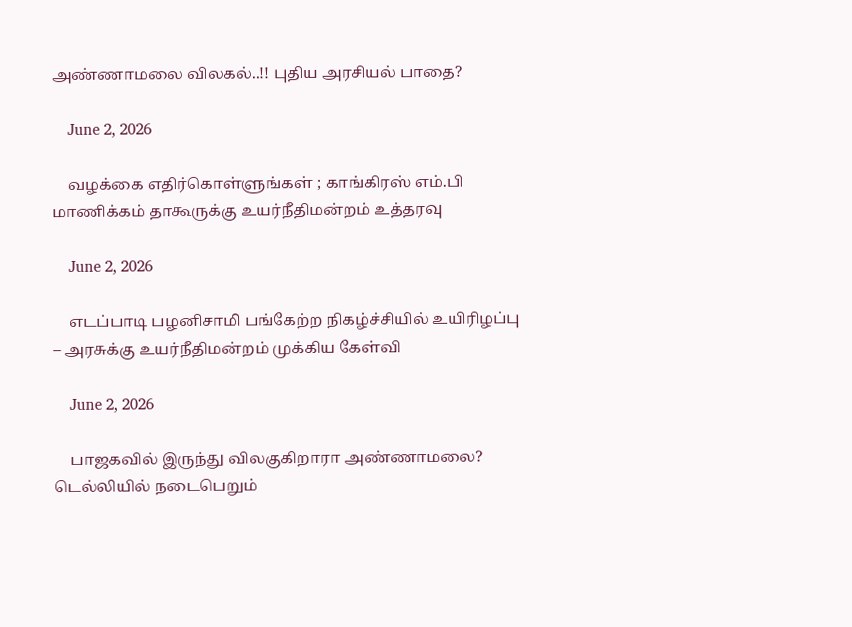அண்ணாமலை விலகல்..!! புதிய அரசியல் பாதை?

    June 2, 2026

    வழக்கை எதிர்கொள்ளுங்கள் ; காங்கிரஸ் எம்.பி மாணிக்கம் தாகூருக்கு உயர்நீதிமன்றம் உத்தரவு

    June 2, 2026

    எடப்பாடி பழனிசாமி பங்கேற்ற நிகழ்ச்சியில் உயிரிழப்பு – அரசுக்கு உயர்நீதிமன்றம் முக்கிய கேள்வி

    June 2, 2026

    பாஜகவில் இருந்து விலகுகிறாரா அண்ணாமலை? டெல்லியில் நடைபெறும்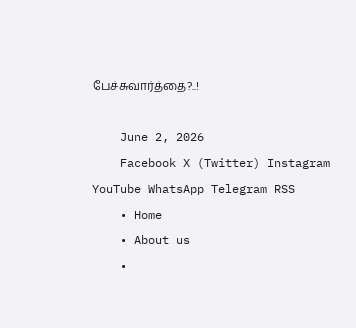பேச்சுவார்த்தை?..!

    June 2, 2026
    Facebook X (Twitter) Instagram YouTube WhatsApp Telegram RSS
    • Home
    • About us
    •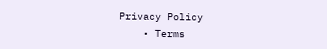Privacy Policy
    • Terms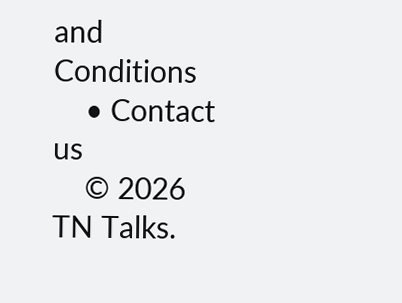and Conditions
    • Contact us
    © 2026 TN Talks.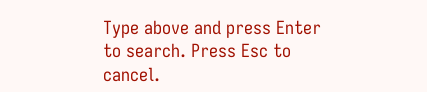Type above and press Enter to search. Press Esc to cancel.